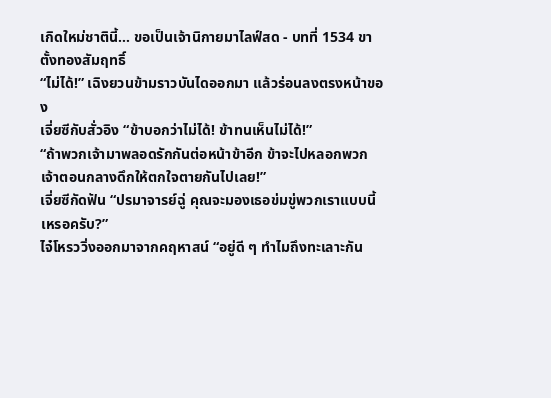เกิดใหม่ชาตินี้… ขอเป็นเจ้านิกายมาไลฟ์สด - บทที่ 1534 ขาตั้งทองสัมฤทธิ์
“ไม่ได้!” เฉิงยวนข้ามราวบันไดออกมา แล้วร่อนลงตรงหน้าของ
เจี่ยซีกับสั่วอิง “ข้าบอกว่าไม่ได้! ข้าทนเห็นไม่ได้!”
“ถ้าพวกเจ้ามาพลอดรักกันต่อหน้าข้าอีก ข้าจะไปหลอกพวก
เจ้าตอนกลางดึกให้ตกใจตายกันไปเลย!”
เจี่ยซีกัดฟัน “ปรมาจารย์ฉู่ คุณจะมองเธอข่มขู่พวกเราแบบนี้
เหรอครับ?”
ไจ๋โหรววิ่งออกมาจากคฤหาสน์ “อยู่ดี ๆ ทำไมถึงทะเลาะกัน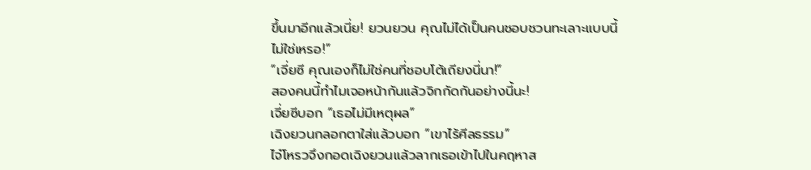ขึ้นมาอีกแล้วเนี่ย! ยวนยวน คุณไม่ได้เป็นคนชอบชวนทะเลาะแบบนี้
ไม่ใช่เหรอ!”
“เจี่ยซี คุณเองก็ไม่ใช่คนที่ชอบโต้เถียงนี่นา!”
สองคนนี้ทำไมเจอหน้ากันแล้วจิกกัดกันอย่างนี้นะ!
เจี่ยซีบอก “เธอไม่มีเหตุผล”
เฉิงยวนกลอกตาใส่แล้วบอก “เขาไร้ศีลธรรม”
ไจ๋โหรวจึงกอดเฉิงยวนแล้วลากเธอเข้าไปในคฤหาส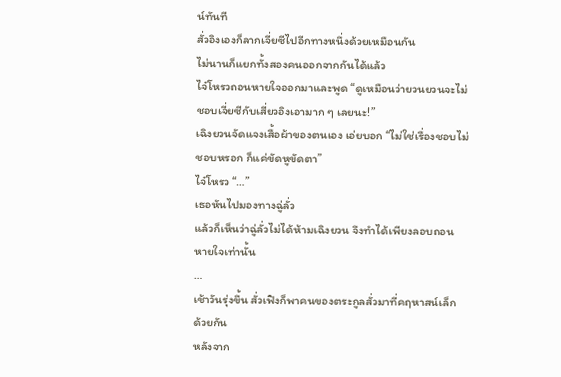น์ทันที
สั่วอิงเองก็ลากเจี่ยซีไปอีกทางหนึ่งด้วยเหมือนกัน
ไม่นานก็แยกทั้งสองคนออกจากกันได้แล้ว
ไจ๋โหรวถอนหายใจออกมาและพูด “ดูเหมือนว่ายวนยวนจะไม่
ชอบเจี่ยซีกับเสี่ยวอิงเอามาก ๆ เลยนะ!”
เฉิงยวนจัดแจงเสื้อผ้าของตนเอง เอ่ยบอก “ไม่ใช่เรื่องชอบไม่
ชอบหรอก ก็แค่ขัดหูขัดตา”
ไจ๋โหรว “…”
เธอหันไปมองทางฉู่ลั่ว
แล้วก็เห็นว่าฉู่ลั่วไม่ได้ห้ามเฉิงยวน จึงทำได้เพียงลอบถอน
หายใจเท่านั้น
…
เช้าวันรุ่งขึ้น สั่วเฟิงก็พาคนของตระกูลสั่วมาที่คฤหาสน์เล็ก
ด้วยกัน
หลังจาก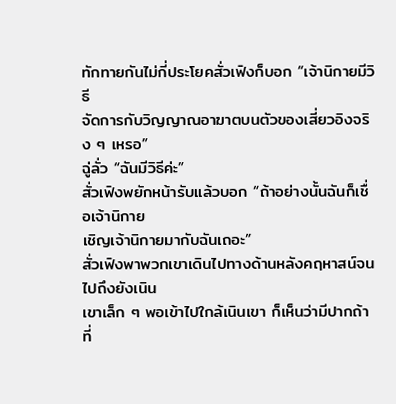ทักทายกันไม่กี่ประโยคสั่วเฟิงก็บอก “เจ้านิกายมีวิธี
จัดการกับวิญญาณอาฆาตบนตัวของเสี่ยวอิงจริง ๆ เหรอ”
ฉู่ลั่ว “ฉันมีวิธีค่ะ”
สั่วเฟิงพยักหน้ารับแล้วบอก “ถ้าอย่างนั้นฉันก็เชื่อเจ้านิกาย
เชิญเจ้านิกายมากับฉันเถอะ”
สั่วเฟิงพาพวกเขาเดินไปทางด้านหลังคฤหาสน์จนไปถึงยังเนิน
เขาเล็ก ๆ พอเข้าไปใกล้เนินเขา ก็เห็นว่ามีปากถ้าที่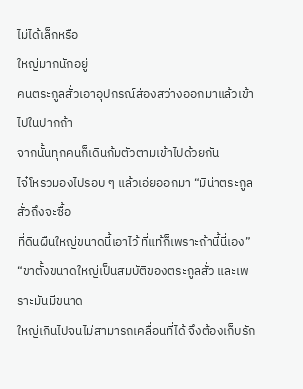ไม่ได้เล็กหรือ
ใหญ่มากนักอยู่
คนตระกูลสั่วเอาอุปกรณ์ส่องสว่างออกมาแล้วเข้าไปในปากถ้า
จากนั้นทุกคนก็เดินก้มตัวตามเข้าไปด้วยกัน
ไจ๋โหรวมองไปรอบ ๆ แล้วเอ่ยออกมา “มิน่าตระกูลสั่วถึงจะซื้อ
ที่ดินผืนใหญ่ขนาดนี้เอาไว้ ที่แท้ก็เพราะถ้านี้นี่เอง”
“ขาตั้งขนาดใหญ่เป็นสมบัติของตระกูลสั่ว และเพราะมันมีขนาด
ใหญ่เกินไปจนไม่สามารถเคลื่อนที่ได้ จึงต้องเก็บรัก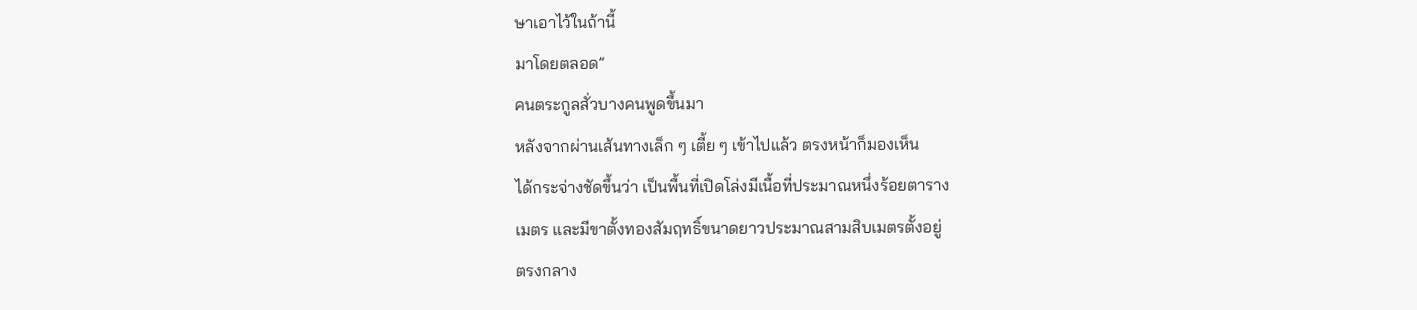ษาเอาไว้ในถ้านี้
มาโดยตลอด”
คนตระกูลสั่วบางคนพูดขึ้นมา
หลังจากผ่านเส้นทางเล็ก ๆ เตี้ย ๆ เข้าไปแล้ว ตรงหน้าก็มองเห็น
ได้กระจ่างชัดขึ้นว่า เป็นพื้นที่เปิดโล่งมีเนื้อที่ประมาณหนึ่งร้อยตาราง
เมตร และมีขาตั้งทองสัมฤทธิ์ขนาดยาวประมาณสามสิบเมตรตั้งอยู่
ตรงกลาง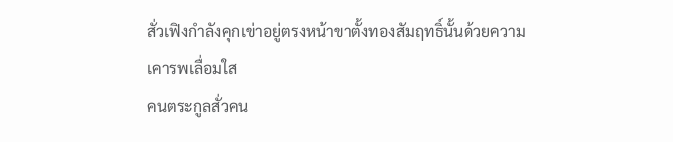สั่วเฟิงกำลังคุกเข่าอยู่ตรงหน้าขาตั้งทองสัมฤทธิ์นั้นด้วยความ
เคารพเลื่อมใส
คนตระกูลสั่วคน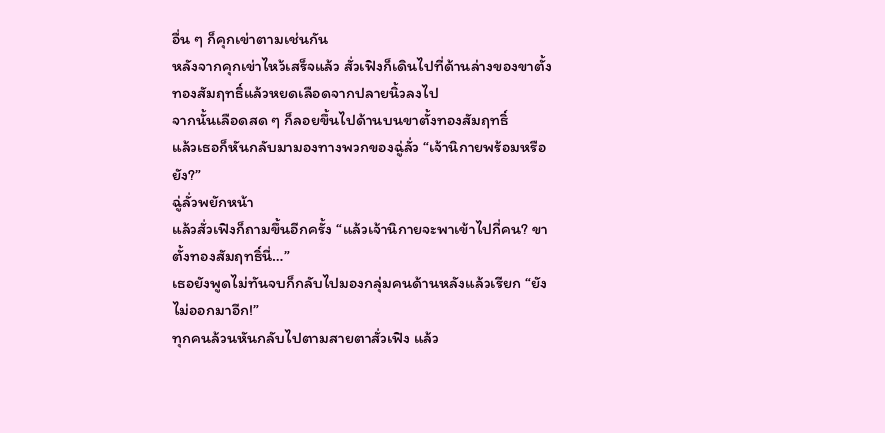อื่น ๆ ก็คุกเข่าตามเช่นกัน
หลังจากคุกเข่าไหว้เสร็จแล้ว สั่วเฟิงก็เดินไปที่ด้านล่างของขาตั้ง
ทองสัมฤทธิ์แล้วหยดเลือดจากปลายนิ้วลงไป
จากนั้นเลือดสด ๆ ก็ลอยขึ้นไปด้านบนขาตั้งทองสัมฤทธิ์
แล้วเธอก็หันกลับมามองทางพวกของฉู่ลั่ว “เจ้านิกายพร้อมหรือ
ยัง?”
ฉู่ลั่วพยักหน้า
แล้วสั่วเฟิงก็ถามขึ้นอีกครั้ง “แล้วเจ้านิกายจะพาเข้าไปกี่คน? ขา
ตั้งทองสัมฤทธิ์นี่…”
เธอยังพูดไม่ทันจบก็กลับไปมองกลุ่มคนด้านหลังแล้วเรียก “ยัง
ไม่ออกมาอีก!”
ทุกคนล้วนหันกลับไปตามสายตาสั่วเฟิง แล้ว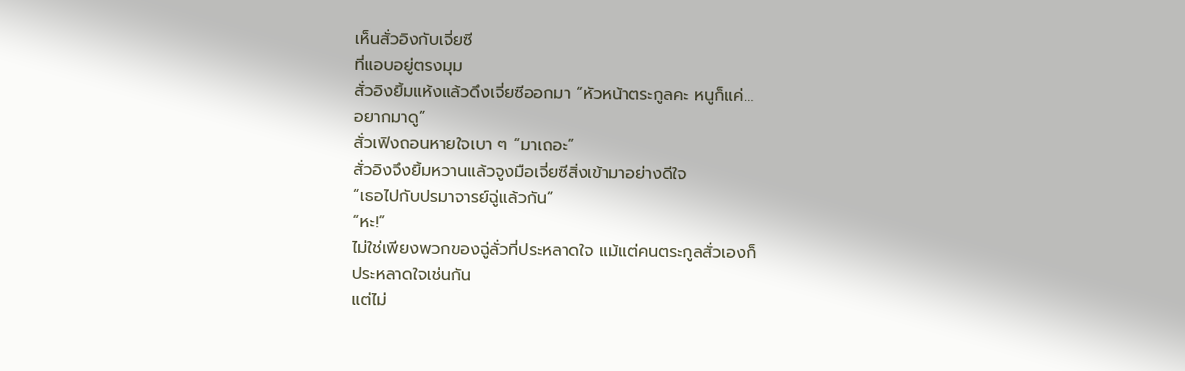เห็นสั่วอิงกับเจี่ยซี
ที่แอบอยู่ตรงมุม
สั่วอิงยิ้มแห้งแล้วดึงเจี่ยซีออกมา “หัวหน้าตระกูลคะ หนูก็แค่…
อยากมาดู”
สั่วเฟิงถอนหายใจเบา ๆ “มาเถอะ”
สั่วอิงจึงยิ้มหวานแล้วจูงมือเจี่ยซีสิ่งเข้ามาอย่างดีใจ
“เธอไปกับปรมาจารย์ฉู่แล้วกัน”
“หะ!”
ไม่ใช่เพียงพวกของฉู่ลั่วที่ประหลาดใจ แม้แต่คนตระกูลสั่วเองก็
ประหลาดใจเช่นกัน
แต่ไม่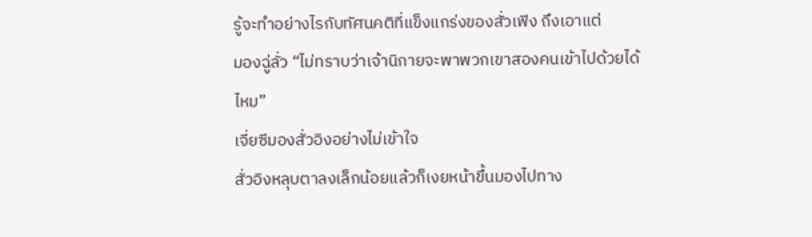รู้จะทำอย่างไรกับทัศนคติที่แข็งแกร่งของสั่วเฟิง ถึงเอาแต่
มองฉู่ลั่ว “ไม่ทราบว่าเจ้านิกายจะพาพวกเขาสองคนเข้าไปด้วยได้
ไหม”
เจี่ยซีมองสั่วอิงอย่างไม่เข้าใจ
สั่วอิงหลุบตาลงเล็กน้อยแล้วก็เงยหน้าขึ้นมองไปทาง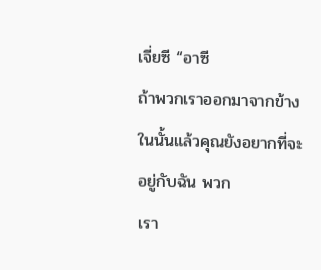เจี่ยซี “อาซี
ถ้าพวกเราออกมาจากข้างในนั้นแล้วคุณยังอยากที่จะอยู่กับฉัน พวก
เรา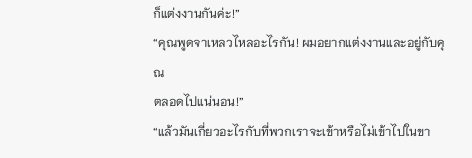ก็แต่งงานกันค่ะ!”
“คุณพูดจาเหลวไหลอะไรกัน! ผมอยากแต่งงานและอยู่กับคุณ
ตลอดไปแน่นอน!”
“แล้วมันเกี่ยวอะไรกับที่พวกเราจะเข้าหรือไม่เข้าไปในขา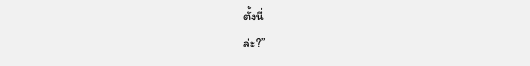ตั้งนี่
ล่ะ?”